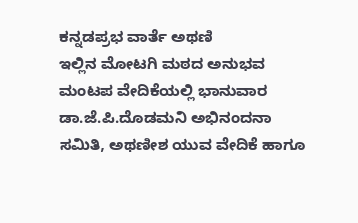ಕನ್ನಡಪ್ರಭ ವಾರ್ತೆ ಅಥಣಿ
ಇಲ್ಲಿನ ಮೋಟಗಿ ಮಠದ ಅನುಭವ ಮಂಟಪ ವೇದಿಕೆಯಲ್ಲಿ ಭಾನುವಾರ ಡಾ.ಜೆ.ಪಿ.ದೊಡಮನಿ ಅಭಿನಂದನಾ ಸಮಿತಿ, ಅಥಣೀಶ ಯುವ ವೇದಿಕೆ ಹಾಗೂ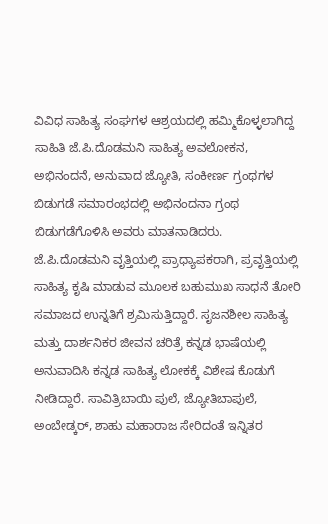ವಿವಿಧ ಸಾಹಿತ್ಯ ಸಂಘಗಳ ಆಶ್ರಯದಲ್ಲಿ ಹಮ್ಮಿಕೊಳ್ಳಲಾಗಿದ್ದ ಸಾಹಿತಿ ಜೆ.ಪಿ.ದೊಡಮನಿ ಸಾಹಿತ್ಯ ಅವಲೋಕನ, ಅಭಿನಂದನೆ, ಅನುವಾದ ಜ್ಯೋತಿ, ಸಂಕೀರ್ಣ ಗ್ರಂಥಗಳ ಬಿಡುಗಡೆ ಸಮಾರಂಭದಲ್ಲಿ ಅಭಿನಂದನಾ ಗ್ರಂಥ ಬಿಡುಗಡೆಗೊಳಿಸಿ ಅವರು ಮಾತನಾಡಿದರು.
ಜೆ.ಪಿ.ದೊಡಮನಿ ವೃತ್ತಿಯಲ್ಲಿ ಪ್ರಾಧ್ಯಾಪಕರಾಗಿ, ಪ್ರವೃತ್ತಿಯಲ್ಲಿ ಸಾಹಿತ್ಯ ಕೃಷಿ ಮಾಡುವ ಮೂಲಕ ಬಹುಮುಖ ಸಾಧನೆ ತೋರಿ ಸಮಾಜದ ಉನ್ನತಿಗೆ ಶ್ರಮಿಸುತ್ತಿದ್ದಾರೆ. ಸೃಜನಶೀಲ ಸಾಹಿತ್ಯ ಮತ್ತು ದಾರ್ಶನಿಕರ ಜೀವನ ಚರಿತ್ರೆ ಕನ್ನಡ ಭಾಷೆಯಲ್ಲಿ ಅನುವಾದಿಸಿ ಕನ್ನಡ ಸಾಹಿತ್ಯ ಲೋಕಕ್ಕೆ ವಿಶೇಷ ಕೊಡುಗೆ ನೀಡಿದ್ದಾರೆ. ಸಾವಿತ್ರಿಬಾಯಿ ಪುಲೆ, ಜ್ಯೋತಿಬಾಪುಲೆ, ಅಂಬೇಡ್ಕರ್, ಶಾಹು ಮಹಾರಾಜ ಸೇರಿದಂತೆ ಇನ್ನಿತರ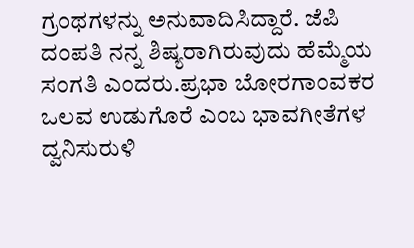ಗ್ರಂಥಗಳನ್ನು ಅನುವಾದಿಸಿದ್ದಾರೆ. ಜೆಪಿ ದಂಪತಿ ನನ್ನ ಶಿಷ್ಯರಾಗಿರುವುದು ಹೆಮ್ಮೆಯ ಸಂಗತಿ ಎಂದರು.ಪ್ರಭಾ ಬೋರಗಾಂವಕರ ಒಲವ ಉಡುಗೊರೆ ಎಂಬ ಭಾವಗೀತೆಗಳ ದ್ವನಿಸುರುಳಿ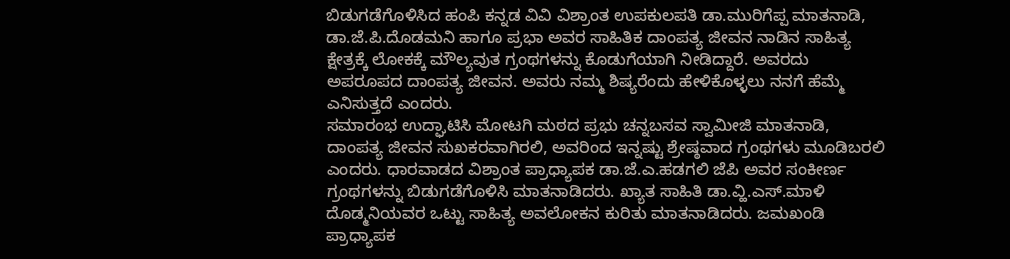ಬಿಡುಗಡೆಗೊಳಿಸಿದ ಹಂಪಿ ಕನ್ನಡ ವಿವಿ ವಿಶ್ರಾಂತ ಉಪಕುಲಪತಿ ಡಾ.ಮುರಿಗೆಪ್ಪ ಮಾತನಾಡಿ, ಡಾ.ಜೆ.ಪಿ.ದೊಡಮನಿ ಹಾಗೂ ಪ್ರಭಾ ಅವರ ಸಾಹಿತಿಕ ದಾಂಪತ್ಯ ಜೀವನ ನಾಡಿನ ಸಾಹಿತ್ಯ ಕ್ಷೇತ್ರಕ್ಕೆ ಲೋಕಕ್ಕೆ ಮೌಲ್ಯವುತ ಗ್ರಂಥಗಳನ್ನು ಕೊಡುಗೆಯಾಗಿ ನೀಡಿದ್ದಾರೆ. ಅವರದು ಅಪರೂಪದ ದಾಂಪತ್ಯ ಜೀವನ. ಅವರು ನಮ್ಮ ಶಿಷ್ಯರೆಂದು ಹೇಳಿಕೊಳ್ಳಲು ನನಗೆ ಹೆಮ್ಮೆ ಎನಿಸುತ್ತದೆ ಎಂದರು.
ಸಮಾರಂಭ ಉದ್ಘಾಟಿಸಿ ಮೋಟಗಿ ಮಠದ ಪ್ರಭು ಚನ್ನಬಸವ ಸ್ವಾಮೀಜಿ ಮಾತನಾಡಿ, ದಾಂಪತ್ಯ ಜೀವನ ಸುಖಕರವಾಗಿರಲಿ, ಅವರಿಂದ ಇನ್ನಷ್ಟು ಶ್ರೇಷ್ಠವಾದ ಗ್ರಂಥಗಳು ಮೂಡಿಬರಲಿ ಎಂದರು. ಧಾರವಾಡದ ವಿಶ್ರಾಂತ ಪ್ರಾಧ್ಯಾಪಕ ಡಾ.ಜೆ.ಎ.ಹಡಗಲಿ ಜೆಪಿ ಅವರ ಸಂಕೀರ್ಣ ಗ್ರಂಥಗಳನ್ನು ಬಿಡುಗಡೆಗೊಳಿಸಿ ಮಾತನಾಡಿದರು. ಖ್ಯಾತ ಸಾಹಿತಿ ಡಾ.ವ್ಹಿ.ಎಸ್.ಮಾಳಿ ದೊಡ್ಮನಿಯವರ ಒಟ್ಟು ಸಾಹಿತ್ಯ ಅವಲೋಕನ ಕುರಿತು ಮಾತನಾಡಿದರು. ಜಮಖಂಡಿ ಪ್ರಾಧ್ಯಾಪಕ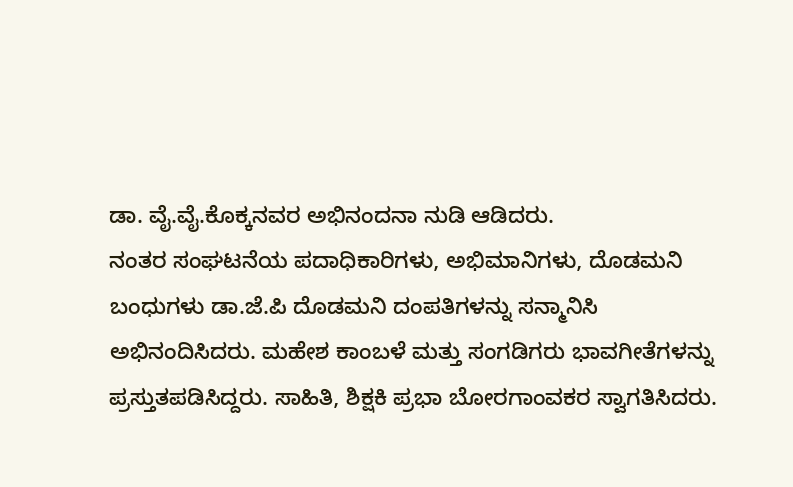ಡಾ. ವೈ.ವೈ.ಕೊಕ್ಕನವರ ಅಭಿನಂದನಾ ನುಡಿ ಆಡಿದರು.
ನಂತರ ಸಂಘಟನೆಯ ಪದಾಧಿಕಾರಿಗಳು, ಅಭಿಮಾನಿಗಳು, ದೊಡಮನಿ ಬಂಧುಗಳು ಡಾ.ಜೆ.ಪಿ ದೊಡಮನಿ ದಂಪತಿಗಳನ್ನು ಸನ್ಮಾನಿಸಿ ಅಭಿನಂದಿಸಿದರು. ಮಹೇಶ ಕಾಂಬಳೆ ಮತ್ತು ಸಂಗಡಿಗರು ಭಾವಗೀತೆಗಳನ್ನು ಪ್ರಸ್ತುತಪಡಿಸಿದ್ದರು. ಸಾಹಿತಿ, ಶಿಕ್ಷಕಿ ಪ್ರಭಾ ಬೋರಗಾಂವಕರ ಸ್ವಾಗತಿಸಿದರು.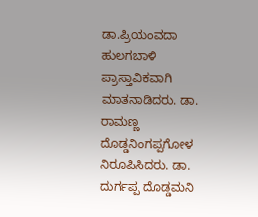ಡಾ.ಪ್ರಿಯಂವದಾ ಹುಲಗಬಾಳಿ ಪ್ರಾಸ್ತಾವಿಕವಾಗಿ ಮಾತನಾಡಿದರು. ಡಾ. ರಾಮಣ್ಣ ದೊಡ್ಡನಿಂಗಪ್ಪಗೋಳ ನಿರೂಪಿಸಿದರು. ಡಾ. ದುರ್ಗಪ್ಪ ದೊಡ್ಡಮನಿ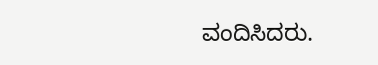ವಂದಿಸಿದರು.